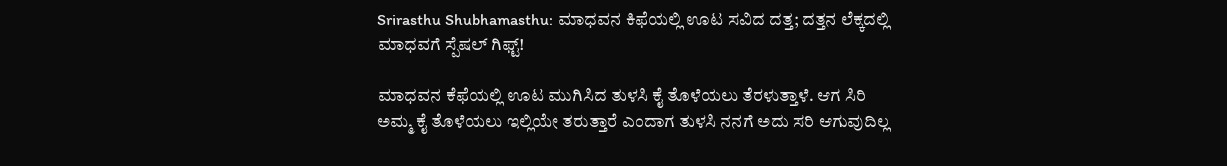Srirasthu Shubhamasthu: ಮಾಧವನ ಕಿಫೆಯಲ್ಲಿ ಊಟ ಸವಿದ ದತ್ತ; ದತ್ತನ ಲೆಕ್ಕದಲ್ಲಿ ಮಾಧವಗೆ ಸ್ಪೆಷಲ್ ಗಿಫ್ಟ್!

ಮಾಧವನ ಕೆಫೆಯಲ್ಲಿ ಊಟ ಮುಗಿಸಿದ ತುಳಸಿ ಕೈ ತೊಳೆಯಲು ತೆರಳುತ್ತಾಳೆ. ಆಗ ಸಿರಿ ಅಮ್ಮ ಕೈ ತೊಳೆಯಲು ಇಲ್ಲಿಯೇ ತರುತ್ತಾರೆ ಎಂದಾಗ ತುಳಸಿ ನನಗೆ ಅದು ಸರಿ ಆಗುವುದಿಲ್ಲ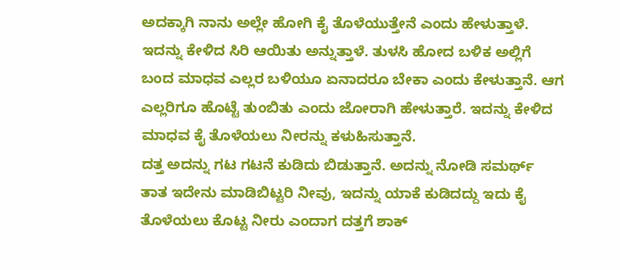ಅದಕ್ಕಾಗಿ ನಾನು ಅಲ್ಲೇ ಹೋಗಿ ಕೈ ತೊಳೆಯುತ್ತೇನೆ ಎಂದು ಹೇಳುತ್ತಾಳೆ.
ಇದನ್ನು ಕೇಳಿದ ಸಿರಿ ಆಯಿತು ಅನ್ನುತ್ತಾಳೆ. ತುಳಸಿ ಹೋದ ಬಳಿಕ ಅಲ್ಲಿಗೆ ಬಂದ ಮಾಧವ ಎಲ್ಲರ ಬಳಿಯೂ ಏನಾದರೂ ಬೇಕಾ ಎಂದು ಕೇಳುತ್ತಾನೆ. ಆಗ ಎಲ್ಲರಿಗೂ ಹೊಟ್ಟೆ ತುಂಬಿತು ಎಂದು ಜೋರಾಗಿ ಹೇಳುತ್ತಾರೆ. ಇದನ್ನು ಕೇಳಿದ ಮಾಧವ ಕೈ ತೊಳೆಯಲು ನೀರನ್ನು ಕಳುಹಿಸುತ್ತಾನೆ.
ದತ್ತ ಅದನ್ನು ಗಟ ಗಟನೆ ಕುಡಿದು ಬಿಡುತ್ತಾನೆ. ಅದನ್ನು ನೋಡಿ ಸಮರ್ಥ್ ತಾತ ಇದೇನು ಮಾಡಿಬಿಟ್ಟರಿ ನೀವು, ಇದನ್ನು ಯಾಕೆ ಕುಡಿದದ್ದು ಇದು ಕೈ ತೊಳೆಯಲು ಕೊಟ್ಟ ನೀರು ಎಂದಾಗ ದತ್ತಗೆ ಶಾಕ್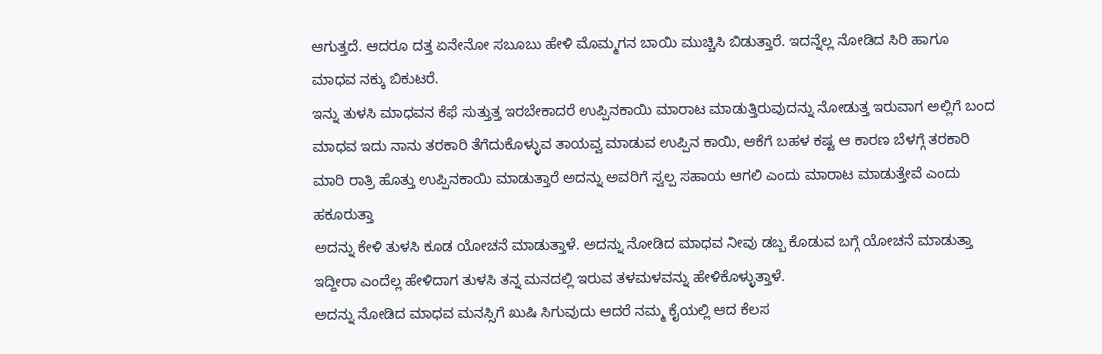ಆಗುತ್ತದೆ. ಆದರೂ ದತ್ತ ಏನೇನೋ ಸಬೂಬು ಹೇಳಿ ಮೊಮ್ಮಗನ ಬಾಯಿ ಮುಚ್ಚಿಸಿ ಬಿಡುತ್ತಾರೆ. ಇದನ್ನೆಲ್ಲ ನೋಡಿದ ಸಿರಿ ಹಾಗೂ ಮಾಧವ ನಕ್ಕು ಬಿಕುಟರೆ.
ಇನ್ನು ತುಳಸಿ ಮಾಧವನ ಕೆಫೆ ಸುತ್ತುತ್ತ ಇರಬೇಕಾದರೆ ಉಪ್ಪಿನಕಾಯಿ ಮಾರಾಟ ಮಾಡುತ್ತಿರುವುದನ್ನು ನೋಡುತ್ತ ಇರುವಾಗ ಅಲ್ಲಿಗೆ ಬಂದ ಮಾಧವ ಇದು ನಾನು ತರಕಾರಿ ತೆಗೆದುಕೊಳ್ಳುವ ತಾಯವ್ವ ಮಾಡುವ ಉಪ್ಪಿನ ಕಾಯಿ, ಆಕೆಗೆ ಬಹಳ ಕಷ್ಟ ಆ ಕಾರಣ ಬೆಳಗ್ಗೆ ತರಕಾರಿ ಮಾರಿ ರಾತ್ರಿ ಹೊತ್ತು ಉಪ್ಪಿನಕಾಯಿ ಮಾಡುತ್ತಾರೆ ಅದನ್ನು ಅವರಿಗೆ ಸ್ವಲ್ಪ ಸಹಾಯ ಆಗಲಿ ಎಂದು ಮಾರಾಟ ಮಾಡುತ್ತೇವೆ ಎಂದು ಹಕೂರುತ್ತಾ
ಅದನ್ನು ಕೇಳಿ ತುಳಸಿ ಕೂಡ ಯೋಚನೆ ಮಾಡುತ್ತಾಳೆ. ಅದನ್ನು ನೋಡಿದ ಮಾಧವ ನೀವು ಡಬ್ಬ ಕೊಡುವ ಬಗ್ಗೆ ಯೋಚನೆ ಮಾಡುತ್ತಾ ಇದ್ದೀರಾ ಎಂದೆಲ್ಲ ಹೇಳಿದಾಗ ತುಳಸಿ ತನ್ನ ಮನದಲ್ಲಿ ಇರುವ ತಳಮಳವನ್ನು ಹೇಳಿಕೊಳ್ಳುತ್ತಾಳೆ.
ಅದನ್ನು ನೋಡಿದ ಮಾಧವ ಮನಸ್ಸಿಗೆ ಖುಷಿ ಸಿಗುವುದು ಆದರೆ ನಮ್ಮ ಕೈಯಲ್ಲಿ ಆದ ಕೆಲಸ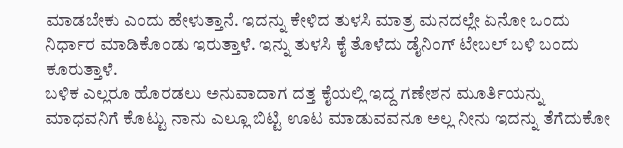ಮಾಡಬೇಕು ಎಂದು ಹೇಳುತ್ತಾನೆ. ಇದನ್ನು ಕೇಳಿದ ತುಳಸಿ ಮಾತ್ರ ಮನದಲ್ಲೇ ಏನೋ ಒಂದು ನಿರ್ಧಾರ ಮಾಡಿಕೊಂಡು ಇರುತ್ತಾಳೆ. ಇನ್ನು ತುಳಸಿ ಕೈ ತೊಳೆದು ಡೈನಿಂಗ್ ಟೇಬಲ್ ಬಳಿ ಬಂದು ಕೂರುತ್ತಾಳೆ.
ಬಳಿಕ ಎಲ್ಲರೂ ಹೊರಡಲು ಅನುವಾದಾಗ ದತ್ತ ಕೈಯಲ್ಲಿ ಇದ್ದ ಗಣೇಶನ ಮೂರ್ತಿಯನ್ನು ಮಾಧವನಿಗೆ ಕೊಟ್ಟು ನಾನು ಎಲ್ಲೂ ಬಿಟ್ಟಿ ಊಟ ಮಾಡುವವನೂ ಅಲ್ಲ ನೀನು ಇದನ್ನು ತೆಗೆದುಕೋ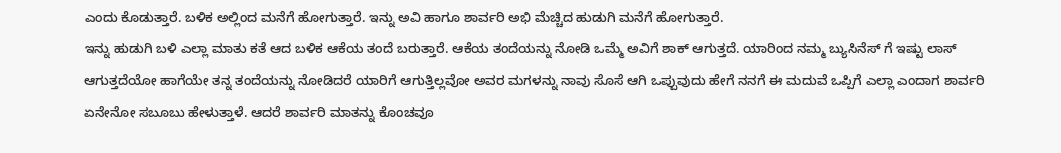ಎಂದು ಕೊಡುತ್ತಾರೆ. ಬಳಿಕ ಅಲ್ಲಿಂದ ಮನೆಗೆ ಹೋಗುತ್ತಾರೆ. ಇನ್ನು ಅವಿ ಹಾಗೂ ಶಾರ್ವರಿ ಅಭಿ ಮೆಚ್ಚಿದ ಹುಡುಗಿ ಮನೆಗೆ ಹೋಗುತ್ತಾರೆ.
ಇನ್ನು ಹುಡುಗಿ ಬಳಿ ಎಲ್ಲಾ ಮಾತು ಕತೆ ಆದ ಬಳಿಕ ಆಕೆಯ ತಂದೆ ಬರುತ್ತಾರೆ. ಆಕೆಯ ತಂದೆಯನ್ನು ನೋಡಿ ಒಮ್ಮೆ ಅವಿಗೆ ಶಾಕ್ ಆಗುತ್ತದೆ. ಯಾರಿಂದ ನಮ್ಮ ಬ್ಯುಸಿನೆಸ್ ಗೆ ಇಷ್ಟು ಲಾಸ್ ಆಗುತ್ತದೆಯೋ ಹಾಗೆಯೇ ತನ್ನ ತಂದೆಯನ್ನು ನೋಡಿದರೆ ಯಾರಿಗೆ ಆಗುತ್ತಿಲ್ಲವೋ ಅವರ ಮಗಳನ್ನು ನಾವು ಸೊಸೆ ಆಗಿ ಒಪ್ಪುವುದು ಹೇಗೆ ನನಗೆ ಈ ಮದುವೆ ಒಪ್ಪಿಗೆ ಎಲ್ಲಾ ಎಂದಾಗ ಶಾರ್ವರಿ ಏನೇನೋ ಸಬೂಬು ಹೇಳುತ್ತಾಳೆ. ಆದರೆ ಶಾರ್ವರಿ ಮಾತನ್ನು ಕೊಂಚವೂ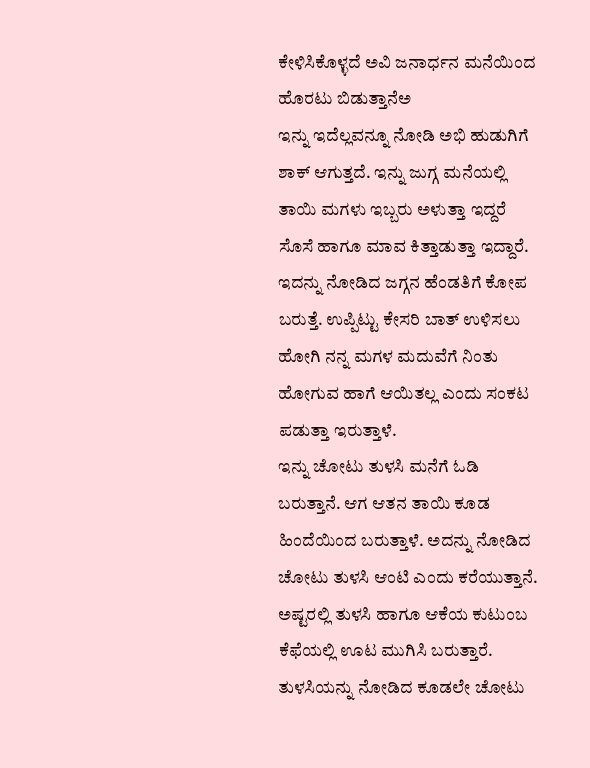ಕೇಳಿಸಿಕೊಳ್ಳದೆ ಅವಿ ಜನಾರ್ಧನ ಮನೆಯಿಂದ ಹೊರಟು ಬಿಡುತ್ತಾನೆಅ
ಇನ್ನು ಇದೆಲ್ಲವನ್ನೂ ನೋಡಿ ಅಭಿ ಹುಡುಗಿಗೆ ಶಾಕ್ ಆಗುತ್ತದೆ. ಇನ್ನು ಜುಗ್ಗ ಮನೆಯಲ್ಲಿ ತಾಯಿ ಮಗಳು ಇಬ್ಬರು ಅಳುತ್ತಾ ಇದ್ದರೆ ಸೊಸೆ ಹಾಗೂ ಮಾವ ಕಿತ್ತಾಡುತ್ತಾ ಇದ್ದಾರೆ. ಇದನ್ನು ನೋಡಿದ ಜಗ್ಗನ ಹೆಂಡತಿಗೆ ಕೋಪ ಬರುತ್ತೆ. ಉಪ್ಪಿಟ್ಟು ಕೇಸರಿ ಬಾತ್ ಉಳಿಸಲು ಹೋಗಿ ನನ್ನ ಮಗಳ ಮದುವೆಗೆ ನಿಂತು ಹೋಗುವ ಹಾಗೆ ಆಯಿತಲ್ಲ ಎಂದು ಸಂಕಟ ಪಡುತ್ತಾ ಇರುತ್ತಾಳೆ.
ಇನ್ನು ಚೋಟು ತುಳಸಿ ಮನೆಗೆ ಓಡಿ ಬರುತ್ತಾನೆ. ಆಗ ಆತನ ತಾಯಿ ಕೂಡ ಹಿಂದೆಯಿಂದ ಬರುತ್ತಾಳೆ. ಅದನ್ನು ನೋಡಿದ ಚೋಟು ತುಳಸಿ ಆಂಟಿ ಎಂದು ಕರೆಯುತ್ತಾನೆ. ಅಷ್ಟರಲ್ಲಿ ತುಳಸಿ ಹಾಗೂ ಆಕೆಯ ಕುಟುಂಬ ಕೆಫೆಯಲ್ಲಿ ಊಟ ಮುಗಿಸಿ ಬರುತ್ತಾರೆ. ತುಳಸಿಯನ್ನು ನೋಡಿದ ಕೂಡಲೇ ಚೋಟು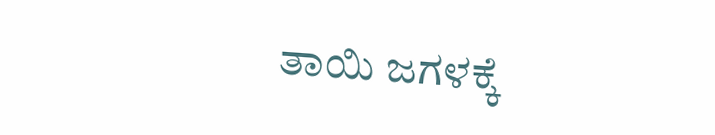ತಾಯಿ ಜಗಳಕ್ಕೆ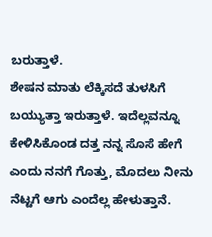ಬರುತ್ತಾಳೆ.
ಶೇಷನ ಮಾತು ಲೆಕ್ಕಿಸದೆ ತುಳಸಿಗೆ ಬಯ್ಯುತ್ತಾ ಇರುತ್ತಾಳೆ. ಇದೆಲ್ಲವನ್ನೂ ಕೇಳಿಸಿಕೊಂಡ ದತ್ತ ನನ್ನ ಸೊಸೆ ಹೇಗೆ ಎಂದು ನನಗೆ ಗೊತ್ತು, ಮೊದಲು ನೀನು ನೆಟ್ಟಗೆ ಆಗು ಎಂದೆಲ್ಲ ಹೇಳುತ್ತಾನೆ.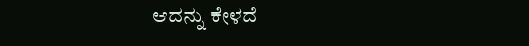ಆದನ್ನು ಕೇಳದೆ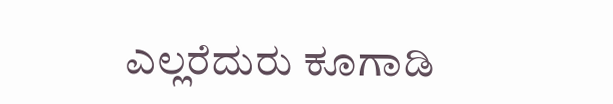ಎಲ್ಲರೆದುರು ಕೂಗಾಡಿ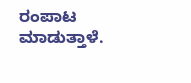ರಂಪಾಟ ಮಾಡುತ್ತಾಳೆ.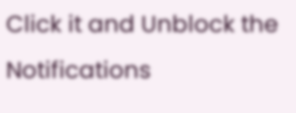Click it and Unblock the Notifications